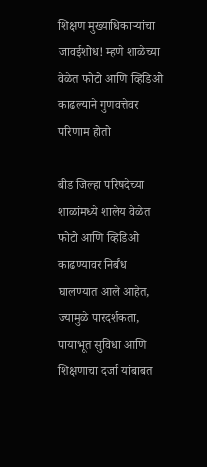शिक्षण मुख्याधिकाऱ्यांचा जावईशोध! म्हणे शाळेच्या वेळेत फोटो आणि व्हिडिओ काढल्याने गुणवत्तेवर परिणाम होतो

बीड जिल्हा परिषदेच्या शाळांमध्ये शालेय वेळेत फोटो आणि व्हिडिओ काढण्यावर निर्बंध घालण्यात आले आहेत, ज्यामुळे पारदर्शकता, पायाभूत सुविधा आणि शिक्षणाचा दर्जा यांबाबत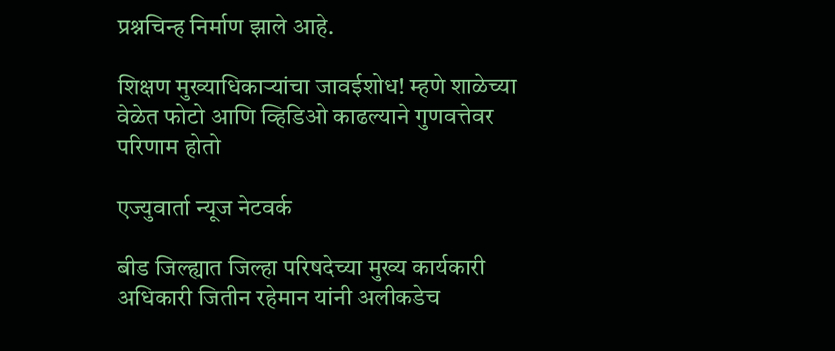प्रश्नचिन्ह निर्माण झाले आहे.

शिक्षण मुख्याधिकाऱ्यांचा जावईशोध! म्हणे शाळेच्या वेळेत फोटो आणि व्हिडिओ काढल्याने गुणवत्तेवर परिणाम होतो

एज्युवार्ता न्यूज नेटवर्क

बीड जिल्ह्यात जिल्हा परिषदेच्या मुख्य कार्यकारी अधिकारी जितीन रहेमान यांनी अलीकडेच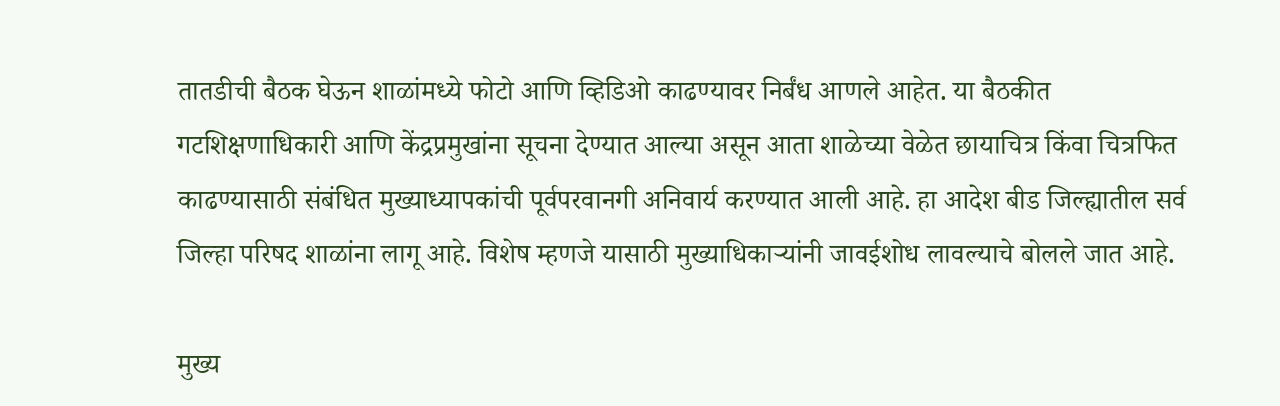तातडीची बैठक घेऊन शाळांमध्ये फोटो आणि व्हिडिओ काढण्यावर निर्बंध आणले आहेत. या बैठकीत गटशिक्षणाधिकारी आणि केंद्रप्रमुखांना सूचना देण्यात आल्या असून आता शाळेच्या वेळेत छायाचित्र किंवा चित्रफित काढण्यासाठी संबंधित मुख्याध्यापकांची पूर्वपरवानगी अनिवार्य करण्यात आली आहे. हा आदेश बीड जिल्ह्यातील सर्व जिल्हा परिषद शाळांना लागू आहे. विशेष म्हणजे यासाठी मुख्याधिकाऱ्यांनी जावईशोध लावल्याचे बोलले जात आहे.

मुख्य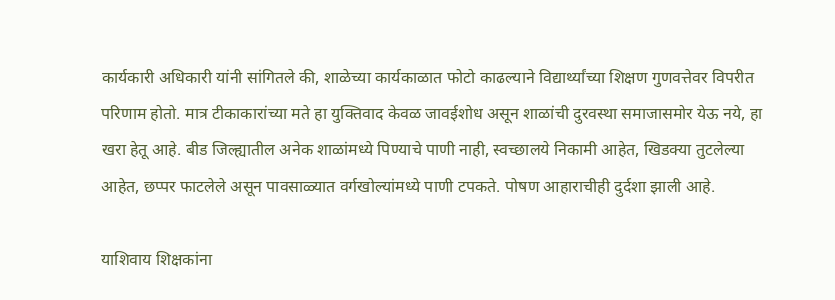कार्यकारी अधिकारी यांनी सांगितले की, शाळेच्या कार्यकाळात फोटो काढल्याने विद्यार्थ्यांच्या शिक्षण गुणवत्तेवर विपरीत परिणाम होतो. मात्र टीकाकारांच्या मते हा युक्तिवाद केवळ जावईशोध असून शाळांची दुरवस्था समाजासमोर येऊ नये, हा खरा हेतू आहे. बीड जिल्ह्यातील अनेक शाळांमध्ये पिण्याचे पाणी नाही, स्वच्छालये निकामी आहेत, खिडक्या तुटलेल्या आहेत, छप्पर फाटलेले असून पावसाळ्यात वर्गखोल्यांमध्ये पाणी टपकते. पोषण आहाराचीही दुर्दशा झाली आहे.

याशिवाय शिक्षकांना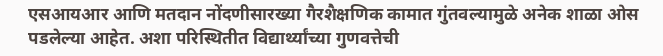एसआयआर आणि मतदान नोंदणीसारख्या गैरशैक्षणिक कामात गुंतवल्यामुळे अनेक शाळा ओस पडलेल्या आहेत. अशा परिस्थितीत विद्यार्थ्यांच्या गुणवत्तेची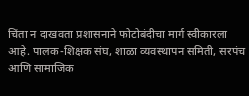चिंता न दाखवता प्रशासनाने फोटोबंदीचा मार्ग स्वीकारला आहे. पालक-शिक्षक संघ, शाळा व्यवस्थापन समिती, सरपंच आणि सामाजिक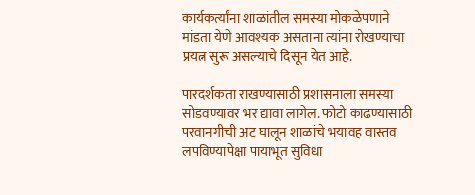कार्यकर्त्यांना शाळांतील समस्या मोकळेपणाने मांडता येणे आवश्यक असताना त्यांना रोखण्याचा प्रयत्न सुरू असल्याचे दिसून येत आहे.

पारदर्शकता राखण्यासाठी प्रशासनाला समस्या सोडवण्यावर भर द्यावा लागेल. फोटो काढण्यासाठी परवानगीची अट घालून शाळांचे भयावह वास्तव लपविण्यापेक्षा पायाभूत सुविधा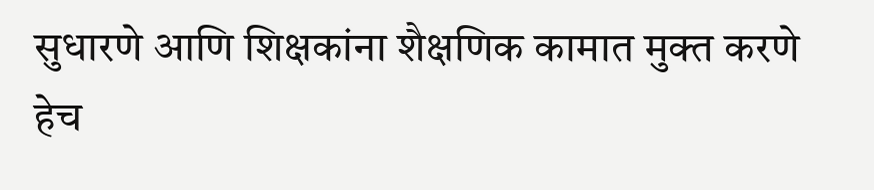सुधारणे आणि शिक्षकांना शैक्षणिक कामात मुक्त करणे हेच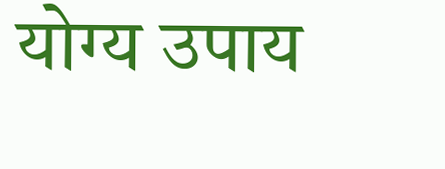योग्य उपाय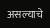असल्याचे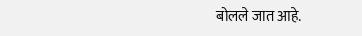बोलले जात आहे.